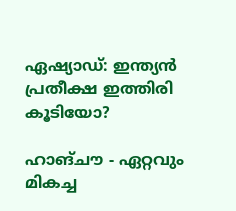ഏഷ്യാഡ്: ഇന്ത്യന്‍ പ്രതീക്ഷ ഇത്തിരി കൂടിയോ?

ഹാങ്ചൗ - ഏറ്റവും മികച്ച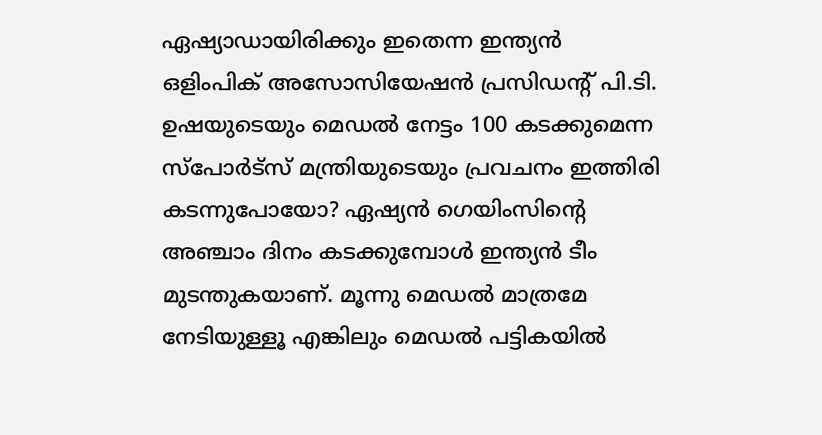ഏഷ്യാഡായിരിക്കും ഇതെന്ന ഇന്ത്യന്‍ ഒളിംപിക് അസോസിയേഷന്‍ പ്രസിഡന്റ് പി.ടി. ഉഷയുടെയും മെഡല്‍ നേട്ടം 100 കടക്കുമെന്ന സ്‌പോര്‍ട്‌സ് മന്ത്രിയുടെയും പ്രവചനം ഇത്തിരി കടന്നുപോയോ? ഏഷ്യന്‍ ഗെയിംസിന്റെ അഞ്ചാം ദിനം കടക്കുമ്പോള്‍ ഇന്ത്യന്‍ ടീം മുടന്തുകയാണ്. മൂന്നു മെഡല്‍ മാത്രമേ നേടിയുള്ളൂ എങ്കിലും മെഡല്‍ പട്ടികയില്‍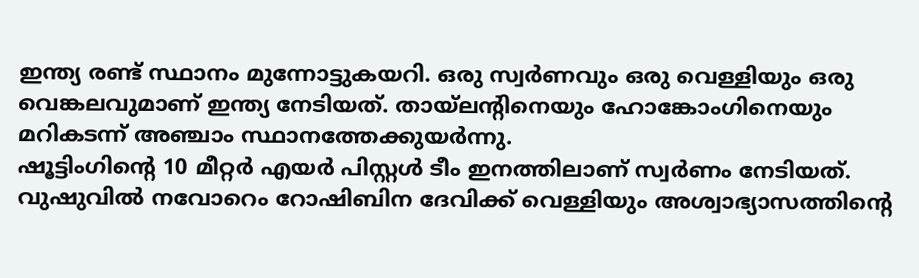ഇന്ത്യ രണ്ട് സ്ഥാനം മുന്നോട്ടുകയറി. ഒരു സ്വര്‍ണവും ഒരു വെള്ളിയും ഒരു വെങ്കലവുമാണ് ഇന്ത്യ നേടിയത്. തായ്‌ലന്റിനെയും ഹോങ്കോംഗിനെയും മറികടന്ന് അഞ്ചാം സ്ഥാനത്തേക്കുയര്‍ന്നു.
ഷൂട്ടിംഗിന്റെ 10 മീറ്റര്‍ എയര്‍ പിസ്റ്റള്‍ ടീം ഇനത്തിലാണ് സ്വര്‍ണം നേടിയത്. വുഷുവില്‍ നവോറെം റോഷിബിന ദേവിക്ക് വെള്ളിയും അശ്വാഭ്യാസത്തിന്റെ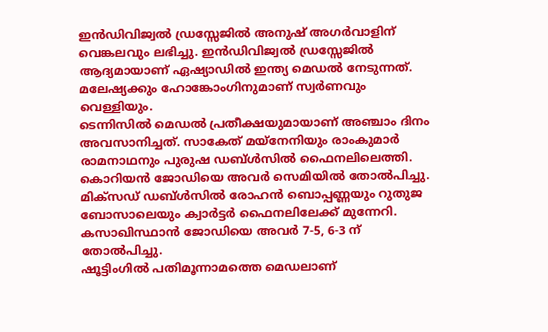ഇന്‍ഡിവിജ്വല്‍ ഡ്രസ്സേജില്‍ അനുഷ് അഗര്‍വാളിന് വെങ്കലവും ലഭിച്ചു. ഇന്‍ഡിവിജ്വല്‍ ഡ്രസ്സേജില്‍ ആദ്യമായാണ് ഏഷ്യാഡില്‍ ഇന്ത്യ മെഡല്‍ നേടുന്നത്. മലേഷ്യക്കും ഹോങ്കോംഗിനുമാണ് സ്വര്‍ണവും വെള്ളിയും.
ടെന്നിസില്‍ മെഡല്‍ പ്രതീക്ഷയുമായാണ് അഞ്ചാം ദിനം അവസാനിച്ചത്. സാകേത് മയ്‌നേനിയും രാംകുമാര്‍ രാമനാഥനും പുരുഷ ഡബ്ള്‍സില്‍ ഫൈനലിലെത്തി. കൊറിയന്‍ ജോഡിയെ അവര്‍ സെമിയില്‍ തോല്‍പിച്ചു. മിക്‌സഡ് ഡബ്ള്‍സില്‍ രോഹന്‍ ബൊപ്പണ്ണയും റുതുജ ബോസാലെയും ക്വാര്‍ട്ടര്‍ ഫൈനലിലേക്ക് മുന്നേറി. കസാഖിസ്ഥാന്‍ ജോഡിയെ അവര്‍ 7-5, 6-3 ന് തോല്‍പിച്ചു.
ഷൂട്ടിംഗില്‍ പതിമൂന്നാമത്തെ മെഡലാണ്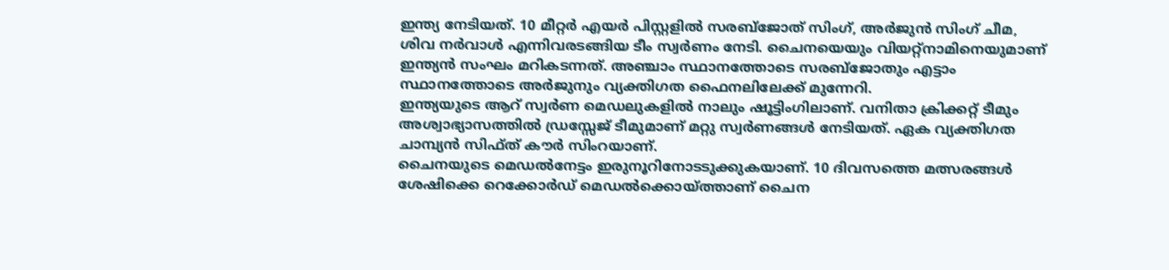ഇന്ത്യ നേടിയത്. 10 മീറ്റര്‍ എയര്‍ പിസ്റ്റളില്‍ സരബ്‌ജോത് സിംഗ്, അര്‍ജുന്‍ സിംഗ് ചീമ, ശിവ നര്‍വാള്‍ എന്നിവരടങ്ങിയ ടീം സ്വര്‍ണം നേടി. ചൈനയെയും വിയറ്റ്‌നാമിനെയുമാണ് ഇന്ത്യന്‍ സംഘം മറികടന്നത്. അഞ്ചാം സ്ഥാനത്തോടെ സരബ്‌ജോതും എട്ടാം സ്ഥാനത്തോടെ അര്‍ജുനും വ്യക്തിഗത ഫൈനലിലേക്ക് മുന്നേറി.
ഇന്ത്യയുടെ ആറ് സ്വര്‍ണ മെഡലുകളില്‍ നാലും ഷൂട്ടിംഗിലാണ്. വനിതാ ക്രിക്കറ്റ് ടീമും അശ്വാഭ്യാസത്തില്‍ ഡ്രസ്സേജ് ടീമുമാണ് മറ്റു സ്വര്‍ണങ്ങള്‍ നേടിയത്. ഏക വ്യക്തിഗത ചാമ്പ്യന്‍ സിഫ്ത് കൗര്‍ സിംറയാണ്.
ചൈനയുടെ മെഡല്‍നേട്ടം ഇരുനൂറിനോടടുക്കുകയാണ്. 10 ദിവസത്തെ മത്സരങ്ങള്‍ ശേഷിക്കെ റെക്കോര്‍ഡ് മെഡല്‍ക്കൊയ്ത്താണ് ചൈന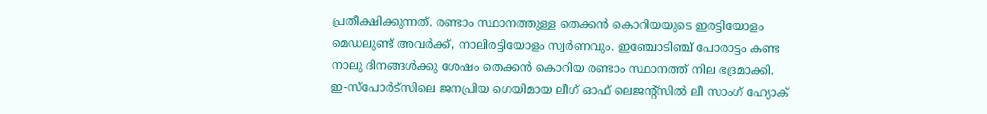പ്രതീക്ഷിക്കുന്നത്. രണ്ടാം സ്ഥാനത്തുള്ള തെക്കന്‍ കൊറിയയുടെ ഇരട്ടിയോളം മെഡലുണ്ട് അവര്‍ക്ക്, നാലിരട്ടിയോളം സ്വര്‍ണവും. ഇഞ്ചോടിഞ്ച് പോരാട്ടം കണ്ട നാലു ദിനങ്ങള്‍ക്കു ശേഷം തെക്കന്‍ കൊറിയ രണ്ടാം സ്ഥാനത്ത് നില ഭദ്രമാക്കി.
ഇ-സ്‌പോര്‍ട്‌സിലെ ജനപ്രിയ ഗെയിമായ ലീഗ് ഓഫ് ലെജന്റ്‌സില്‍ ലീ സാംഗ് ഹ്യോക്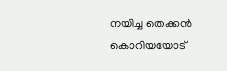നയിച്ച തെക്കന്‍ കൊറിയയോട്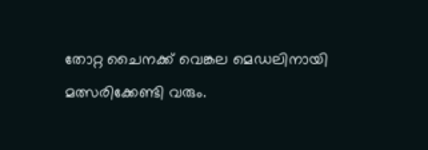തോറ്റ ചൈനക്ക് വെങ്കല മെഡലിനായി മത്സരിക്കേണ്ടി വരും.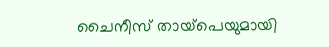ചൈനീസ് തായ്‌പെയുമായി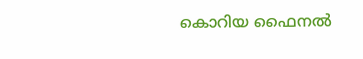കൊറിയ ഫൈനല്‍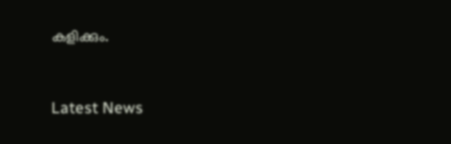കളിക്കും.


Latest News